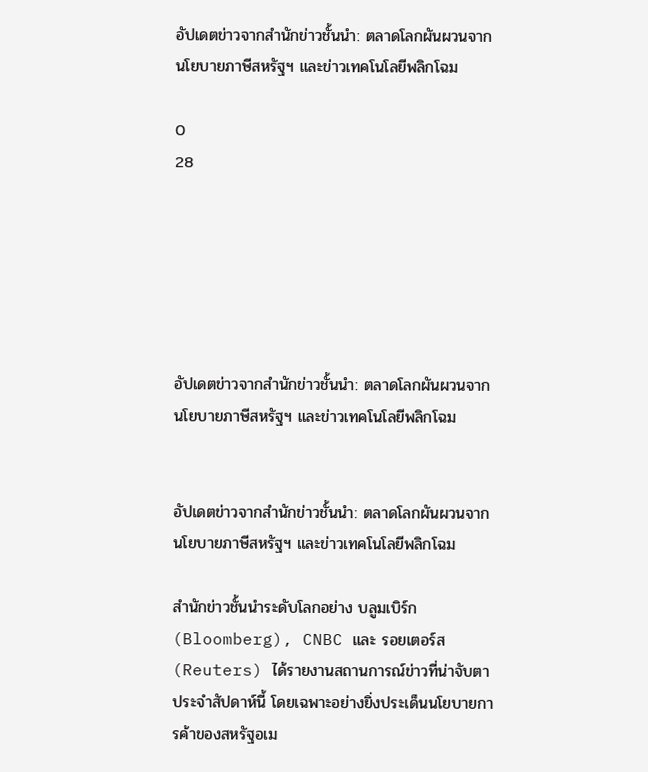อัปเดตข่าวจากสำนักข่าวชั้นนำ: ตลาดโลกผันผวนจากนโยบายภาษีสหรัฐฯ และข่าวเทคโนโลยีพลิกโฉม

0
28






อัปเดตข่าวจากสำนักข่าวชั้นนำ: ตลาดโลกผันผวนจากนโยบายภาษีสหรัฐฯ และข่าวเทคโนโลยีพลิกโฉม


อัปเดตข่าวจากสำนักข่าวชั้นนำ: ตลาดโลกผันผวนจากนโยบายภาษีสหรัฐฯ และข่าวเทคโนโลยีพลิกโฉม

สำนักข่าวชั้นนำระดับโลกอย่าง บลูมเบิร์ก (Bloomberg), CNBC และ รอยเตอร์ส (Reuters) ได้รายงานสถานการณ์ข่าวที่น่าจับตาประจำสัปดาห์นี้ โดยเฉพาะอย่างยิ่งประเด็นนโยบายการค้าของสหรัฐอเม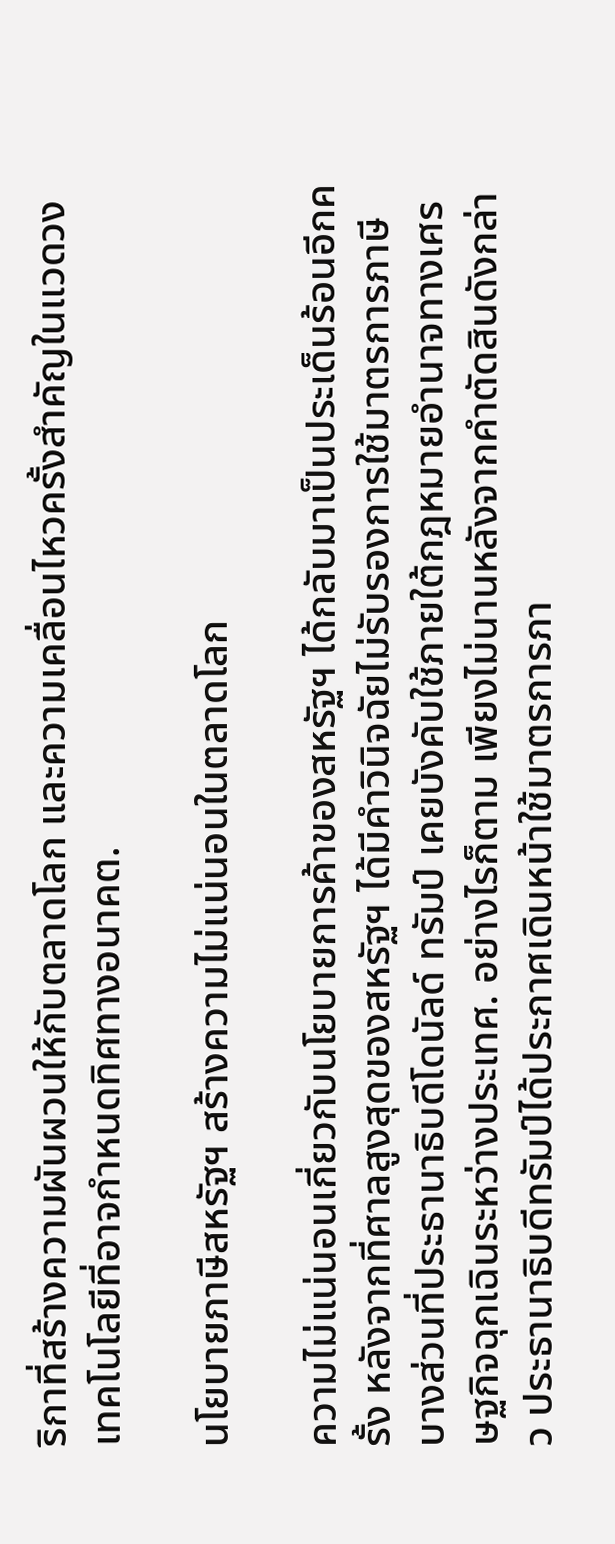ริกาที่สร้างความผันผวนให้กับตลาดโลก และความเคลื่อนไหวครั้งสำคัญในแวดวงเทคโนโลยีที่อาจกำหนดทิศทางอนาคต.

นโยบายภาษีสหรัฐฯ สร้างความไม่แน่นอนในตลาดโลก

ความไม่แน่นอนเกี่ยวกับนโยบายการค้าของสหรัฐฯ ได้กลับมาเป็นประเด็นร้อนอีกครั้ง หลังจากที่ศาลสูงสุดของสหรัฐฯ ได้มีคำวินิจฉัยไม่รับรองการใช้มาตรการภาษีบางส่วนที่ประธานาธิบดีโดนัลด์ ทรัมป์ เคยบังคับใช้ภายใต้กฎหมายอำนาจทางเศรษฐกิจฉุกเฉินระหว่างประเทศ. อย่างไรก็ตาม เพียงไม่นานหลังจากคำตัดสินดังกล่าว ประธานาธิบดีทรัมป์ได้ประกาศเดินหน้าใช้มาตรการภา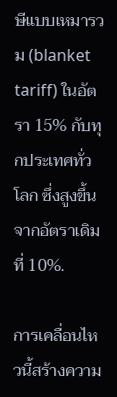ษีแบบเหมารวม (blanket tariff) ในอัตรา 15% กับทุกประเทศทั่วโลก ซึ่งสูงขึ้นจากอัตราเดิมที่ 10%.

การเคลื่อนไหวนี้สร้างความ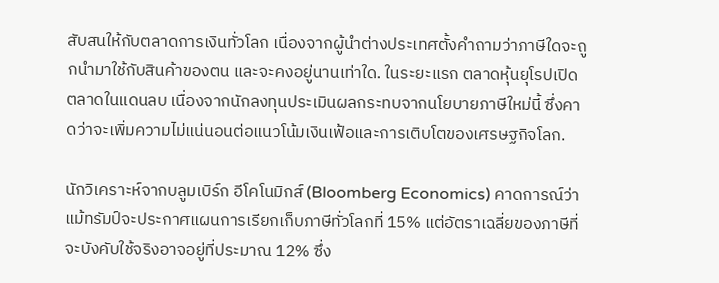สับสนให้กับตลาดการเงินทั่วโลก เนื่องจากผู้นำต่างประเทศตั้งคำถามว่าภาษีใดจะถูกนำมาใช้กับสินค้าของตน และจะคงอยู่นานเท่าใด. ในระยะแรก ตลาดหุ้นยุโรปเปิดตลาดในแดนลบ เนื่องจากนักลงทุนประเมินผลกระทบจากนโยบายภาษีใหม่นี้ ซึ่งคาดว่าจะเพิ่มความไม่แน่นอนต่อแนวโน้มเงินเฟ้อและการเติบโตของเศรษฐกิจโลก.

นักวิเคราะห์จากบลูมเบิร์ก อีโคโนมิกส์ (Bloomberg Economics) คาดการณ์ว่า แม้ทรัมป์จะประกาศแผนการเรียกเก็บภาษีทั่วโลกที่ 15% แต่อัตราเฉลี่ยของภาษีที่จะบังคับใช้จริงอาจอยู่ที่ประมาณ 12% ซึ่ง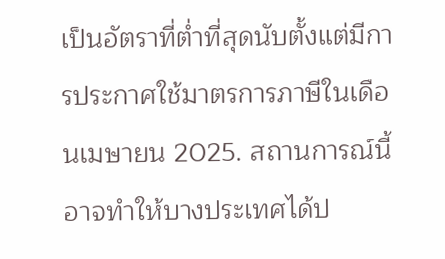เป็นอัตราที่ต่ำที่สุดนับตั้งแต่มีการประกาศใช้มาตรการภาษีในเดือนเมษายน 2025. สถานการณ์นี้อาจทำให้บางประเทศได้ป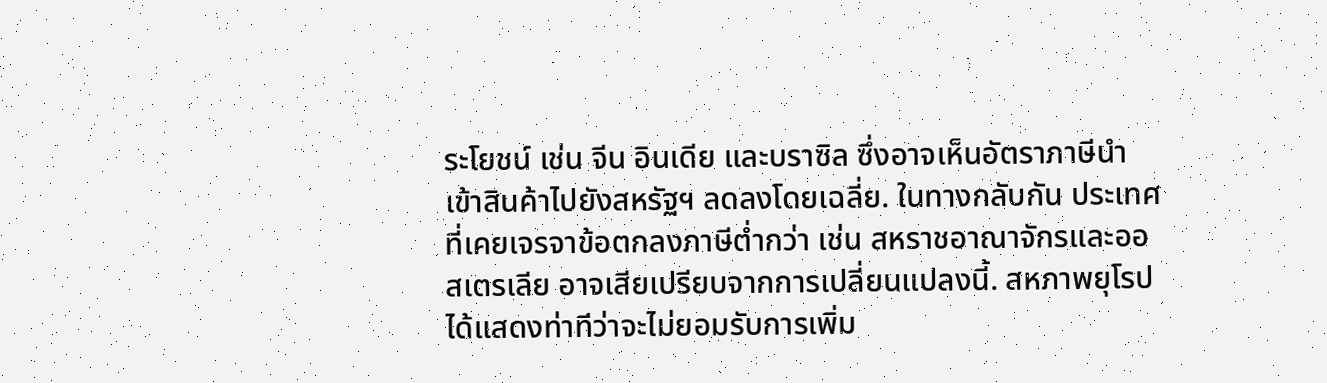ระโยชน์ เช่น จีน อินเดีย และบราซิล ซึ่งอาจเห็นอัตราภาษีนำเข้าสินค้าไปยังสหรัฐฯ ลดลงโดยเฉลี่ย. ในทางกลับกัน ประเทศที่เคยเจรจาข้อตกลงภาษีต่ำกว่า เช่น สหราชอาณาจักรและออสเตรเลีย อาจเสียเปรียบจากการเปลี่ยนแปลงนี้. สหภาพยุโรปได้แสดงท่าทีว่าจะไม่ยอมรับการเพิ่ม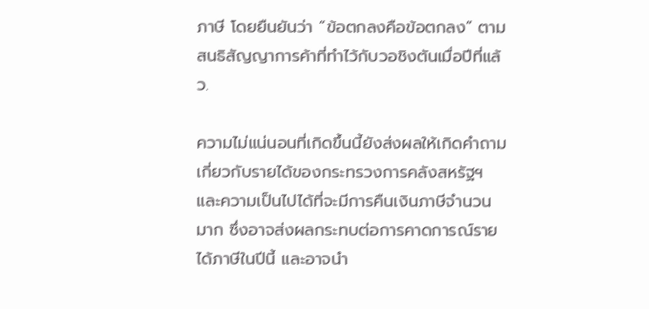ภาษี โดยยืนยันว่า “ข้อตกลงคือข้อตกลง” ตามสนธิสัญญาการค้าที่ทำไว้กับวอชิงตันเมื่อปีที่แล้ว.

ความไม่แน่นอนที่เกิดขึ้นนี้ยังส่งผลให้เกิดคำถามเกี่ยวกับรายได้ของกระทรวงการคลังสหรัฐฯ และความเป็นไปได้ที่จะมีการคืนเงินภาษีจำนวนมาก ซึ่งอาจส่งผลกระทบต่อการคาดการณ์รายได้ภาษีในปีนี้ และอาจนำ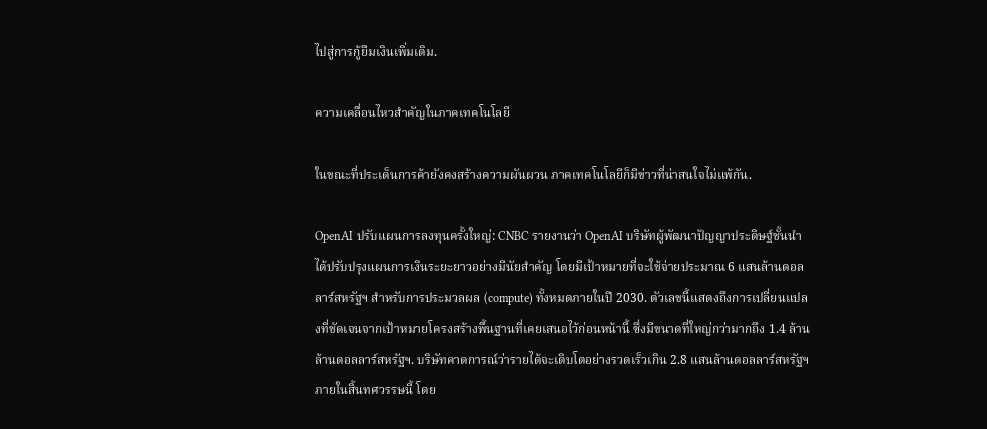ไปสู่การกู้ยืมเงินเพิ่มเติม.

ความเคลื่อนไหวสำคัญในภาคเทคโนโลยี

ในขณะที่ประเด็นการค้ายังคงสร้างความผันผวน ภาคเทคโนโลยีก็มีข่าวที่น่าสนใจไม่แพ้กัน.

OpenAI ปรับแผนการลงทุนครั้งใหญ่: CNBC รายงานว่า OpenAI บริษัทผู้พัฒนาปัญญาประดิษฐ์ชั้นนำ ได้ปรับปรุงแผนการเงินระยะยาวอย่างมีนัยสำคัญ โดยมีเป้าหมายที่จะใช้จ่ายประมาณ 6 แสนล้านดอลลาร์สหรัฐฯ สำหรับการประมวลผล (compute) ทั้งหมดภายในปี 2030. ตัวเลขนี้แสดงถึงการเปลี่ยนแปลงที่ชัดเจนจากเป้าหมายโครงสร้างพื้นฐานที่เคยเสนอไว้ก่อนหน้านี้ ซึ่งมีขนาดที่ใหญ่กว่ามากถึง 1.4 ล้านล้านดอลลาร์สหรัฐฯ. บริษัทคาดการณ์ว่ารายได้จะเติบโตอย่างรวดเร็วเกิน 2.8 แสนล้านดอลลาร์สหรัฐฯ ภายในสิ้นทศวรรษนี้ โดย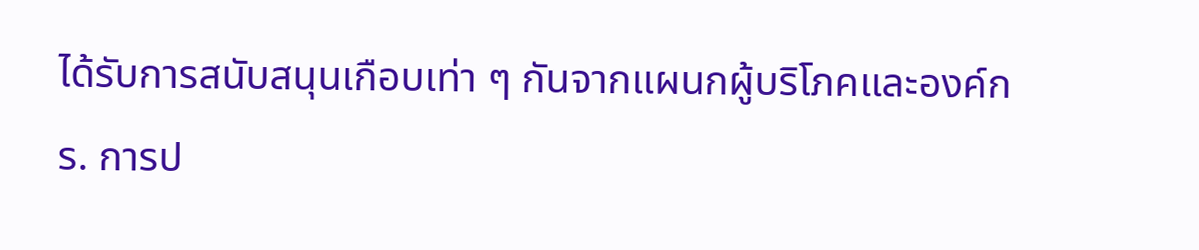ได้รับการสนับสนุนเกือบเท่า ๆ กันจากแผนกผู้บริโภคและองค์กร. การป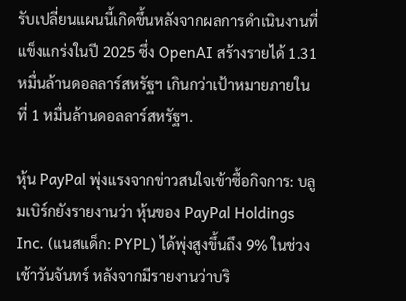รับเปลี่ยนแผนนี้เกิดขึ้นหลังจากผลการดำเนินงานที่แข็งแกร่งในปี 2025 ซึ่ง OpenAI สร้างรายได้ 1.31 หมื่นล้านดอลลาร์สหรัฐฯ เกินกว่าเป้าหมายภายในที่ 1 หมื่นล้านดอลลาร์สหรัฐฯ.

หุ้น PayPal พุ่งแรงจากข่าวสนใจเข้าซื้อกิจการ: บลูมเบิร์กยังรายงานว่า หุ้นของ PayPal Holdings Inc. (แนสแด็ก: PYPL) ได้พุ่งสูงขึ้นถึง 9% ในช่วงเช้าวันจันทร์ หลังจากมีรายงานว่าบริ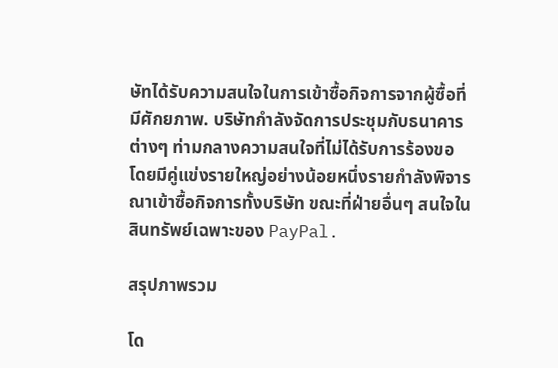ษัทได้รับความสนใจในการเข้าซื้อกิจการจากผู้ซื้อที่มีศักยภาพ. บริษัทกำลังจัดการประชุมกับธนาคารต่างๆ ท่ามกลางความสนใจที่ไม่ได้รับการร้องขอ โดยมีคู่แข่งรายใหญ่อย่างน้อยหนึ่งรายกำลังพิจารณาเข้าซื้อกิจการทั้งบริษัท ขณะที่ฝ่ายอื่นๆ สนใจในสินทรัพย์เฉพาะของ PayPal.

สรุปภาพรวม

โด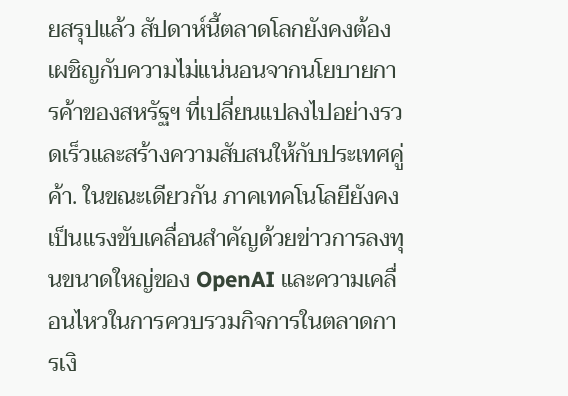ยสรุปแล้ว สัปดาห์นี้ตลาดโลกยังคงต้องเผชิญกับความไม่แน่นอนจากนโยบายการค้าของสหรัฐฯ ที่เปลี่ยนแปลงไปอย่างรวดเร็วและสร้างความสับสนให้กับประเทศคู่ค้า. ในขณะเดียวกัน ภาคเทคโนโลยียังคงเป็นแรงขับเคลื่อนสำคัญด้วยข่าวการลงทุนขนาดใหญ่ของ OpenAI และความเคลื่อนไหวในการควบรวมกิจการในตลาดการเงิ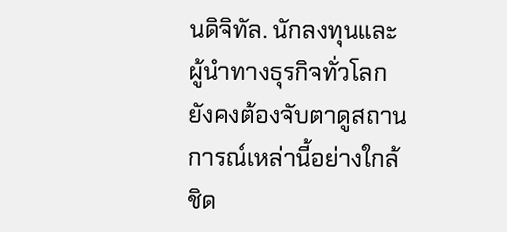นดิจิทัล. นักลงทุนและผู้นำทางธุรกิจทั่วโลกยังคงต้องจับตาดูสถานการณ์เหล่านี้อย่างใกล้ชิด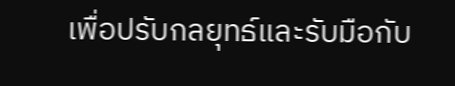เพื่อปรับกลยุทธ์และรับมือกับ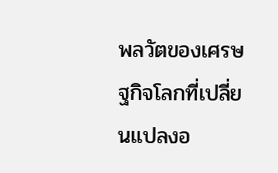พลวัตของเศรษฐกิจโลกที่เปลี่ยนแปลงอ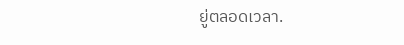ยู่ตลอดเวลา.